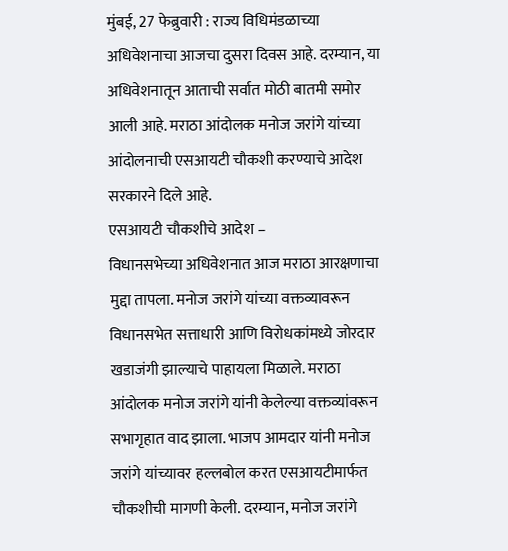मुंबई, 27 फेब्रुवारी : राज्य विधिमंडळाच्या अधिवेशनाचा आजचा दुसरा दिवस आहे. दरम्यान, या अधिवेशनातून आताची सर्वात मोठी बातमी समोर आली आहे. मराठा आंदोलक मनोज जरांगे यांच्या आंदोलनाची एसआयटी चौकशी करण्याचे आदेश सरकारने दिले आहे.
एसआयटी चौकशीचे आदेश –
विधानसभेच्या अधिवेशनात आज मराठा आरक्षणाचा मुद्दा तापला. मनोज जरांगे यांच्या वक्तव्यावरून विधानसभेत सत्ताधारी आणि विरोधकांमध्ये जोरदार खडाजंगी झाल्याचे पाहायला मिळाले. मराठा आंदोलक मनोज जरांगे यांनी केलेल्या वक्तव्यांवरून सभागृहात वाद झाला. भाजप आमदार यांनी मनोज जरांगे यांच्यावर हल्लबोल करत एसआयटीमार्फत चौकशीची मागणी केली. दरम्यान, मनोज जरांगे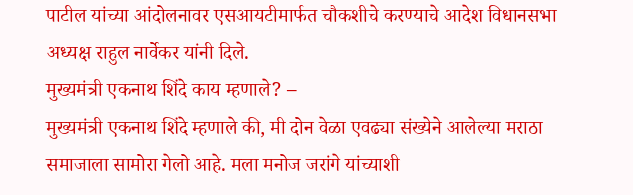पाटील यांच्या आंदोलनावर एसआयटीमार्फत चौकशीचे करण्याचे आदेश विधानसभा अध्यक्ष राहुल नार्वेकर यांनी दिले.
मुख्यमंत्री एकनाथ शिंदे काय म्हणाले? –
मुख्यमंत्री एकनाथ शिंदे म्हणाले की, मी दोन वेळा एवढ्या संख्येने आलेल्या मराठा समाजाला सामोरा गेलो आहे. मला मनोज जरांगे यांच्याशी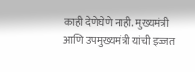काही देणेघेणे नाही. मुख्यमंत्री आणि उपमुख्यमंत्री यांची इज्जत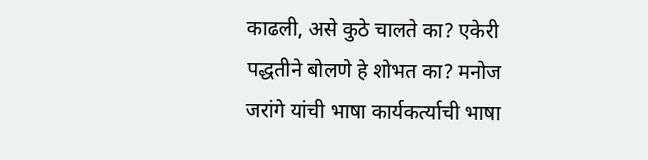काढली, असे कुठे चालते का? एकेरी पद्धतीने बोलणे हे शोभत का? मनोज जरांगे यांची भाषा कार्यकर्त्याची भाषा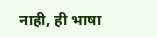नाही, ही भाषा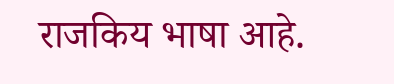राजकिय भाषा आहे.